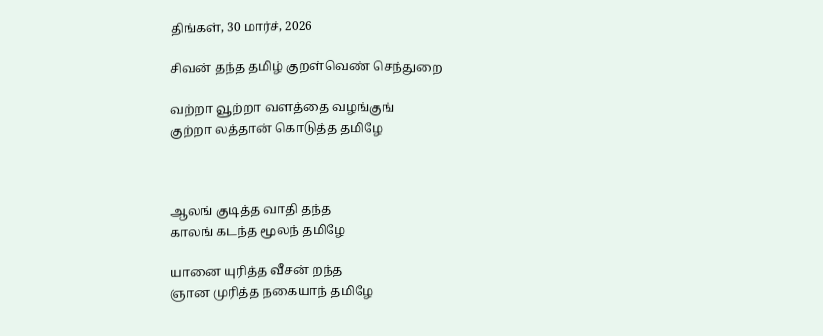திங்கள், 30 மார்ச், 2026

சிவன் தந்த தமிழ் குறள்வெண் செந்துறை

வற்றா வூற்றா வளத்தை வழங்குங்
குற்றா லத்தான் கொடுத்த தமிழே



ஆலங் குடித்த வாதி தந்த
காலங் கடந்த மூலந் தமிழே

யானை யுரித்த வீசன் றந்த
ஞான முரித்த நகையாந் தமிழே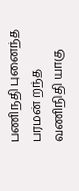பணிநதி புனைந்த பரமன் றந்த
வணிநிதி யாகு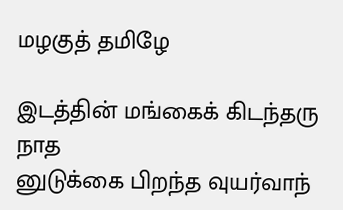மழகுத் தமிழே

இடத்தின் மங்கைக் கிடந்தரு நாத
னுடுக்கை பிறந்த வுயர்வாந்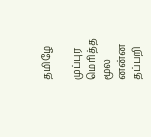தமிழே

முப்புர மெரித்த மூல னன்ன
தப்பறி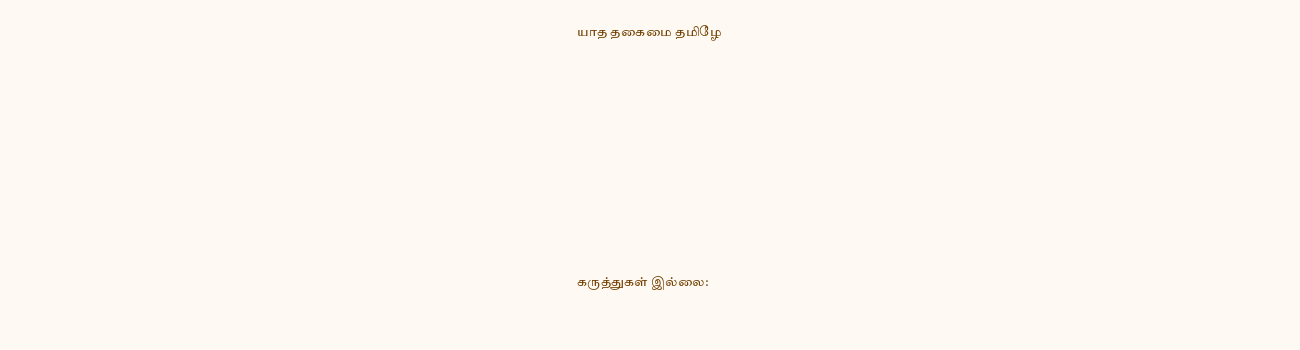யாத தகைமை தமிழே










கருத்துகள் இல்லை: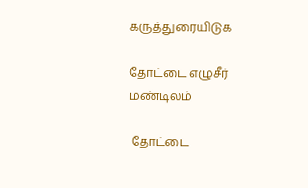கருத்துரையிடுக

தோட்டை எழுசீர் மண்டிலம்

 தோட்டை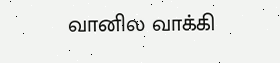வானில வாக்கி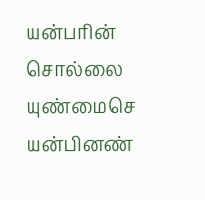யன்பரின்         சொல்லை யுண்மைசெ யன்பினண்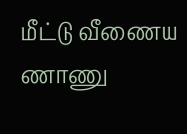மீட்டு வீணைய ணாணு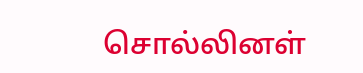சொல்லினள்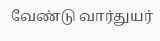வேண்டு வார்துயர்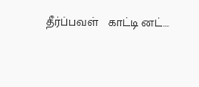தீர்ப்பவள்   காட்டி னட்...